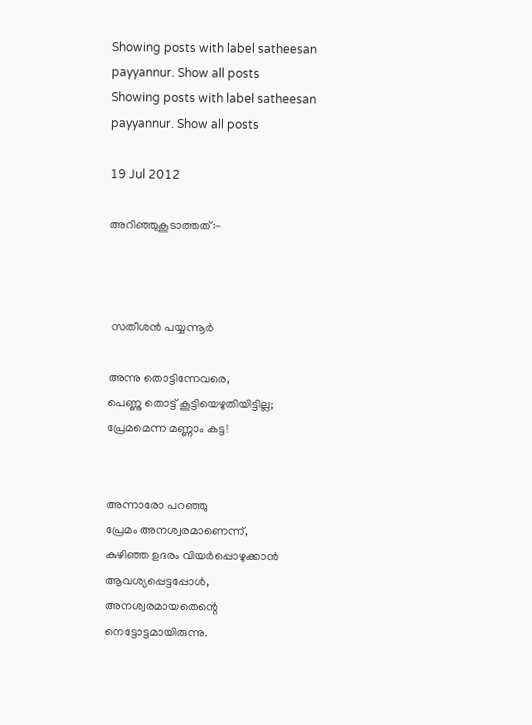Showing posts with label satheesan payyannur. Show all posts
Showing posts with label satheesan payyannur. Show all posts

19 Jul 2012

അറിഞ്ഞുകൂടാത്തത്:-



 സതീശൻ പയ്യന്നൂർ

അന്നു തൊട്ടിന്നേവരെ,
പെണ്ണു തൊട്ട് കൂട്ടിയെഴുതിയിട്ടില്ല;
പ്രേമമെന്ന മണ്ണാം കട്ട!


അന്നാരോ പറഞ്ഞു
പ്രേമം അനശ്വരമാണെന്ന്,
കുഴിഞ്ഞ ഉദരം വിയർപ്പൊഴുക്കാൻ
ആവശ്യപ്പെട്ടപ്പോൾ,
അനശ്വരമായതെന്റെ
നെട്ടോട്ടമായിരുന്നു.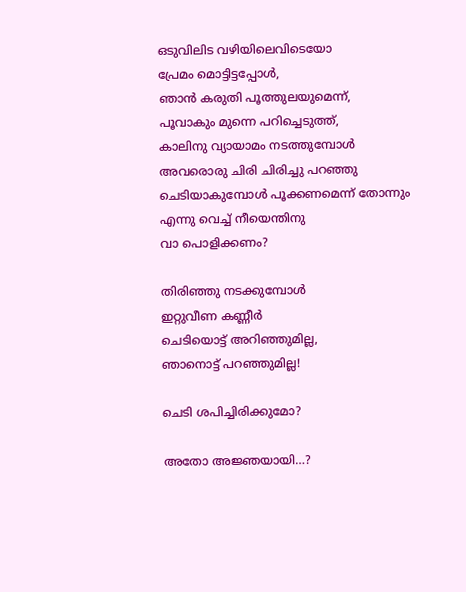ഒടുവിലിട വഴിയിലെവിടെയോ
പ്രേമം മൊട്ടിട്ടപ്പോൾ,
ഞാൻ കരുതി പൂത്തുലയുമെന്ന്,
പൂവാകും മുന്നെ പറിച്ചെടുത്ത്,
കാലിനു വ്യായാമം നടത്തുമ്പോൾ
അവരൊരു ചിരി ചിരിച്ചു പറഞ്ഞു
ചെടിയാകുമ്പോൾ പൂക്കണമെന്ന് തോന്നും
എന്നു വെച്ച് നീയെന്തിനു
വാ പൊളിക്കണം?

തിരിഞ്ഞു നടക്കുമ്പോൾ
ഇറ്റുവീണ കണ്ണീർ
ചെടിയൊട്ട് അറിഞ്ഞുമില്ല,
ഞാനൊട്ട് പറഞ്ഞുമില്ല!

ചെടി ശപിച്ചിരിക്കുമോ?

അതോ അജ്ഞയായി…?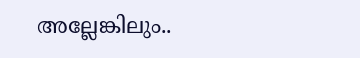അല്ലേങ്കിലും..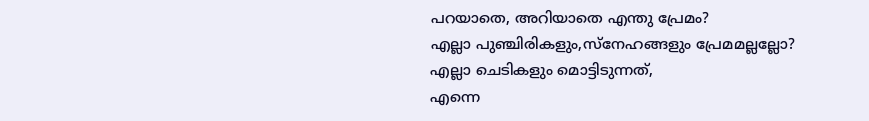പറയാതെ, അറിയാതെ എന്തു പ്രേമം?
എല്ലാ പുഞ്ചിരികളും,സ്നേഹങ്ങളും പ്രേമമല്ലല്ലോ?
എല്ലാ ചെടികളും മൊട്ടിടുന്നത്,
എന്നെ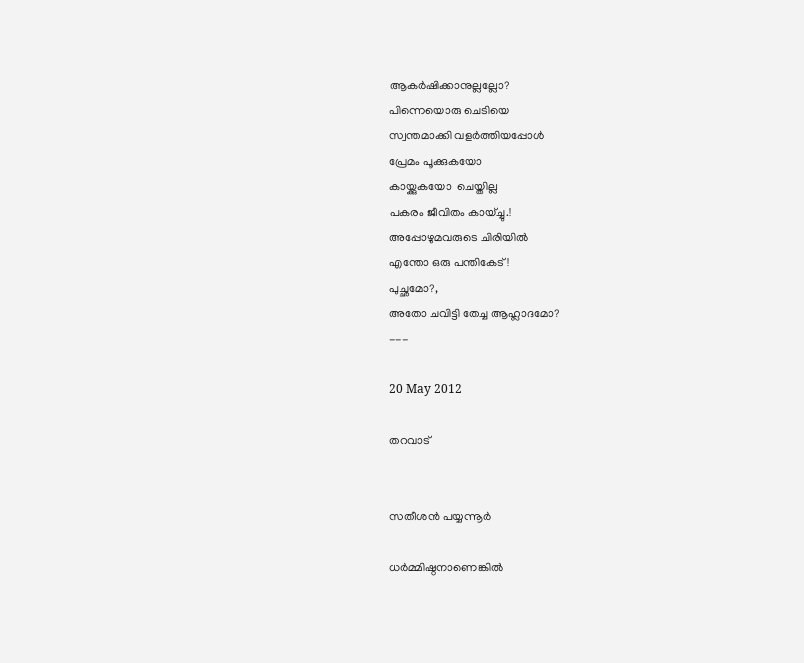ആകർഷിക്കാനുല്ലല്ലോ?
പിന്നെയൊരു ചെടിയെ
സ്വന്തമാക്കി വളർത്തിയപ്പോൾ
പ്രേമം പൂക്കുകയോ
കായ്ക്കുകയോ  ചെയ്തില്ല
പകരം ജീവിതം കായ്ച്ചു.!
അപ്പോഴുമവരുടെ ചിരിയിൽ
എന്തോ ഒരു പന്തികേട്!
പുച്ഛമോ?,
അതോ ചവിട്ടി തേച്ച ആഹ്ലാദമോ?
---

20 May 2012

തറവാട്


സതീശൻ പയ്യന്നൂർ

ധർമ്മിഷ്ഠനാണെങ്കിൽ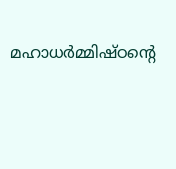മഹാധർമ്മിഷ്ഠന്റെ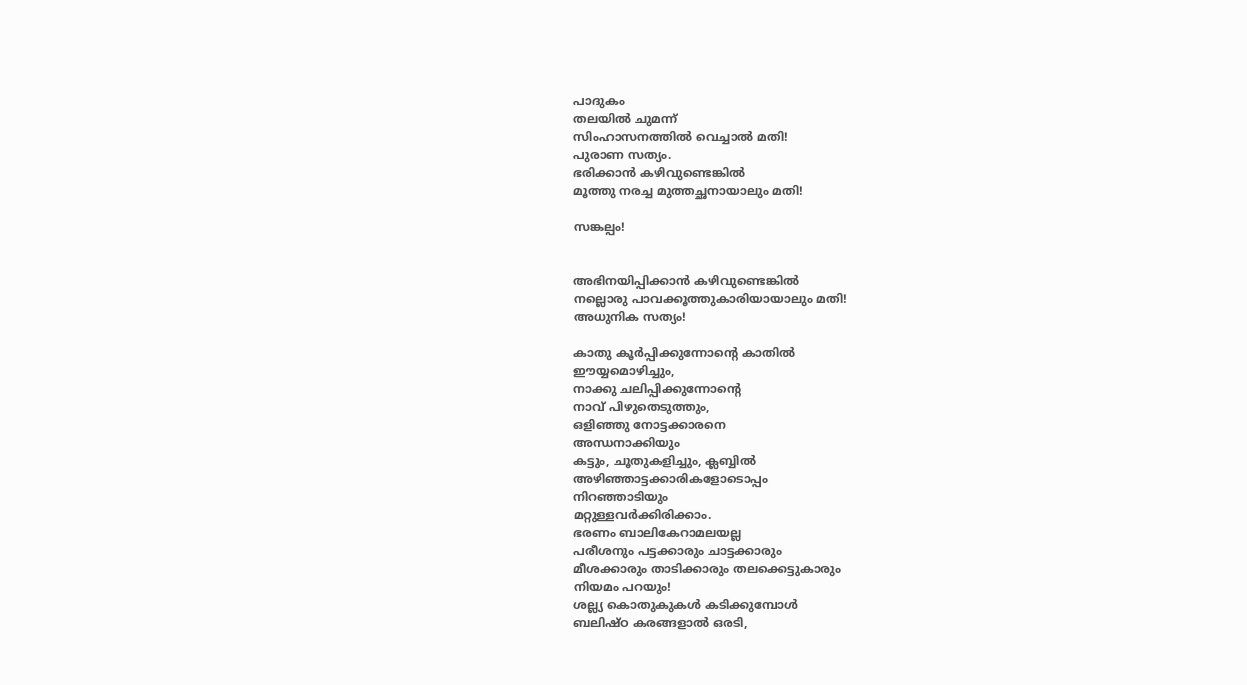പാദുകം
തലയിൽ ചുമന്ന്
സിംഹാസനത്തിൽ വെച്ചാൽ മതി!
പുരാണ സത്യം.
ഭരിക്കാൻ കഴിവുണ്ടെങ്കിൽ
മൂത്തു നരച്ച മുത്തച്ഛനായാലും മതി!

സങ്കല്പം!


അഭിനയിപ്പിക്കാൻ കഴിവുണ്ടെങ്കിൽ
നല്ലൊരു പാവക്കൂത്തുകാരിയായാലും മതി!
അധുനിക സത്യം!

കാതു കൂർപ്പിക്കുന്നോന്റെ കാതിൽ
ഈയ്യമൊഴിച്ചും,
നാക്കു ചലിപ്പിക്കുന്നോന്റെ
നാവ് പിഴുതെടുത്തും,
ഒളിഞ്ഞു നോട്ടക്കാരനെ
അന്ധനാക്കിയും
കട്ടും, ചൂതുകളിച്ചും, ക്ലബ്ബിൽ
അഴിഞ്ഞാട്ടക്കാരികളോടൊപ്പം
നിറഞ്ഞാടിയും
മറ്റുള്ളവർക്കിരിക്കാം.
ഭരണം ബാലികേറാമലയല്ല
പരീശനും പട്ടക്കാരും ചാട്ടക്കാരും
മീശക്കാരും താടിക്കാരും തലക്കെട്ടുകാരും
നിയമം പറയും!
ശല്ല്യ കൊതുകുകൾ കടിക്കുമ്പോൾ
ബലിഷ്ഠ കരങ്ങളാൽ ഒരടി,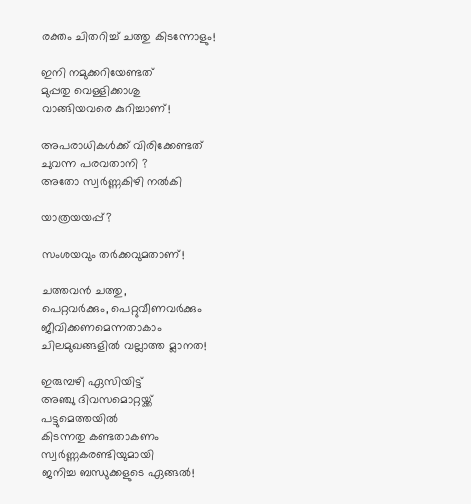രക്തം ചിതറിച്ച് ചത്തു കിടന്നോളും!

ഇനി നമുക്കറിയേണ്ടത്
മുപ്പതു വെള്ളിക്കാശു
വാങ്ങിയവരെ കുറിച്ചാണ്!

അപരാധികൾക്ക് വിരിക്കേണ്ടത്
ചുവന്ന പരവതാനി ?
അതോ സ്വർണ്ണകിഴി നൽകി

യാത്രയയപ്പ്?

സംശയവും തർക്കവുമതാണ്!

ചത്തവൻ ചത്തു,
പെറ്റവർക്കും, പെറ്റുവീണവർക്കും
ജീവിക്കണമെന്നതാകാം
ചിലമുഖങ്ങളിൽ വല്ലാത്ത മ്ലാനത!

ഇരുമ്പഴി ഏസിയിട്ട്
അഞ്ചു ദിവസമൊറ്റയ്ക്ക്
പട്ടുമെത്തയിൽ
കിടന്നതു കണ്ടതാകണം
സ്വർണ്ണകരണ്ടിയുമായി
ജനിച്ച ബന്ധുക്കളുടെ ഏങ്ങൽ!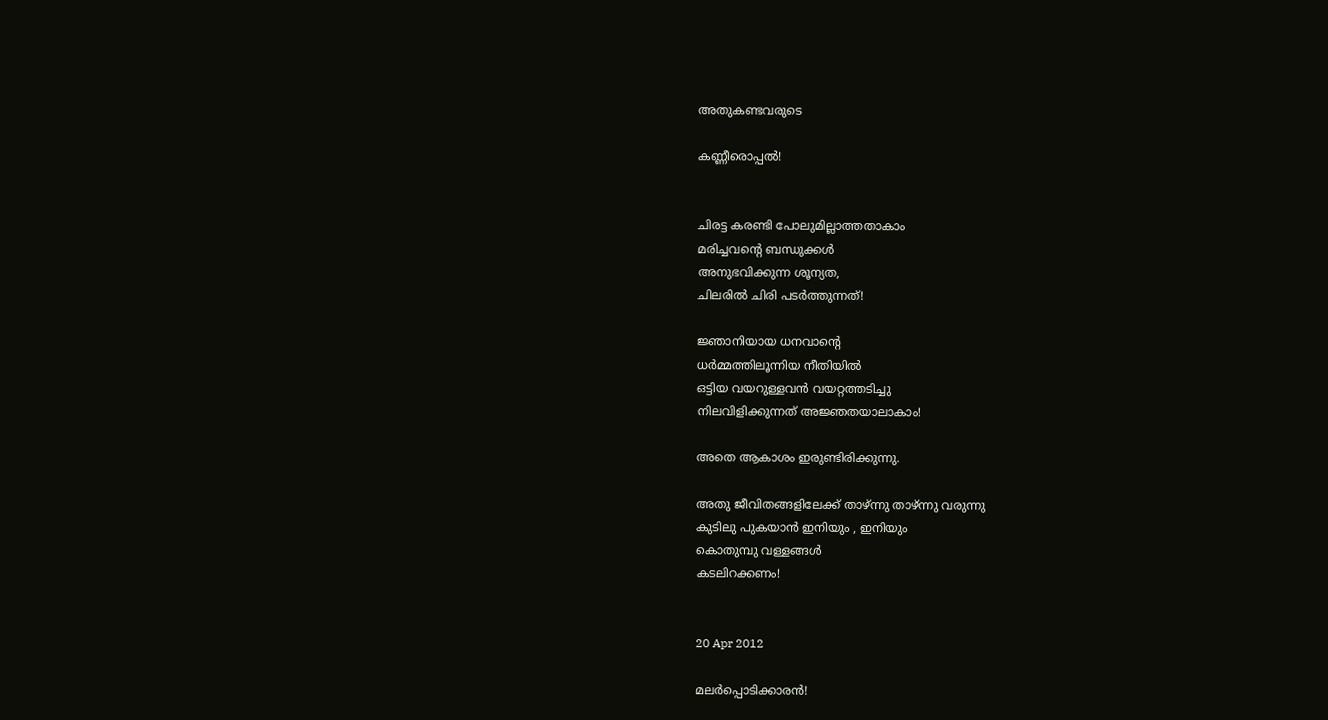അതുകണ്ടവരുടെ

കണ്ണീരൊപ്പൽ!


ചിരട്ട കരണ്ടി പോലുമില്ലാത്തതാകാം
മരിച്ചവന്റെ ബന്ധുക്കൾ
അനുഭവിക്കുന്ന ശൂന്യത,
ചിലരിൽ ചിരി പടർത്തുന്നത്!

ജ്ഞാനിയായ ധനവാന്റെ
ധർമ്മത്തിലൂന്നിയ നീതിയിൽ
ഒട്ടിയ വയറുള്ളവൻ വയറ്റത്തടിച്ചു
നിലവിളിക്കുന്നത് അജ്ഞതയാലാകാം!

അതെ ആകാശം ഇരുണ്ടിരിക്കുന്നു.

അതു ജീവിതങ്ങളിലേക്ക് താഴ്ന്നു താഴ്ന്നു വരുന്നു
കുടിലു പുകയാൻ ഇനിയും , ഇനിയും
കൊതുമ്പു വള്ളങ്ങൾ
കടലിറക്കണം!


20 Apr 2012

മലർപ്പൊടിക്കാരൻ!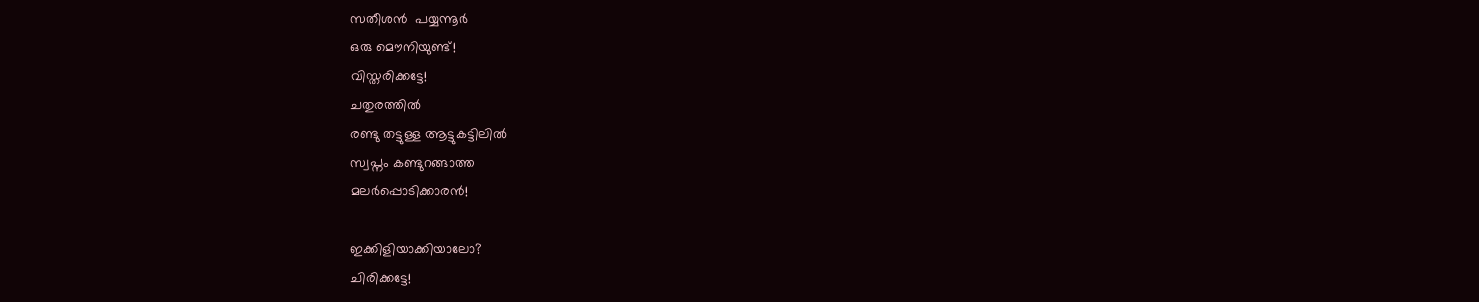സതീശൻ  പയ്യന്നൂർ
ഒരു മൌനിയുണ്ട്!
വിസ്തരിക്കട്ടേ!
ചതുരത്തിൽ
രണ്ടു തട്ടുള്ള ആട്ടുകട്ടിലിൽ
സ്വപ്നം കണ്ടുറങ്ങാത്ത
മലർപ്പൊടിക്കാരൻ!

ഇക്കിളിയാക്കിയാലോ?
ചിരിക്കട്ടേ!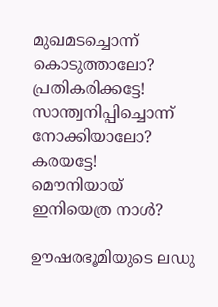മുഖമടച്ചൊന്ന് കൊടുത്താലോ?
പ്രതികരിക്കട്ടേ!
സാന്ത്വനിപ്പിച്ചൊന്ന് നോക്കിയാലോ?
കരയട്ടേ!
മൌനിയായ് ഇനിയെത്ര നാൾ?

ഊഷരഭൂമിയുടെ ലഡു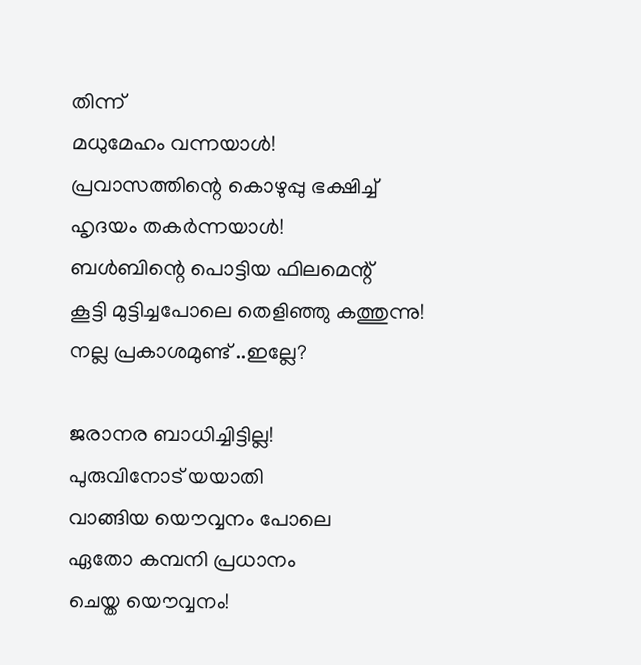തിന്ന്
മധുമേഹം വന്നയാൾ!
പ്രവാസത്തിന്റെ കൊഴുപ്പു ഭക്ഷിച്ച്
ഹൃദയം തകർന്നയാൾ!
ബൾബിന്റെ പൊട്ടിയ ഫിലമെന്റ്
കൂട്ടി മുട്ടിച്ചപോലെ തെളിഞ്ഞു കത്തുന്നു!
നല്ല പ്രകാശമുണ്ട് ..ഇല്ലേ?

ജരാനര ബാധിച്ചിട്ടില്ല!
പുരുവിനോട് യയാതി
വാങ്ങിയ യൌവ്വനം പോലെ
ഏതോ കമ്പനി പ്രധാനം
ചെയ്ത യൌവ്വനം!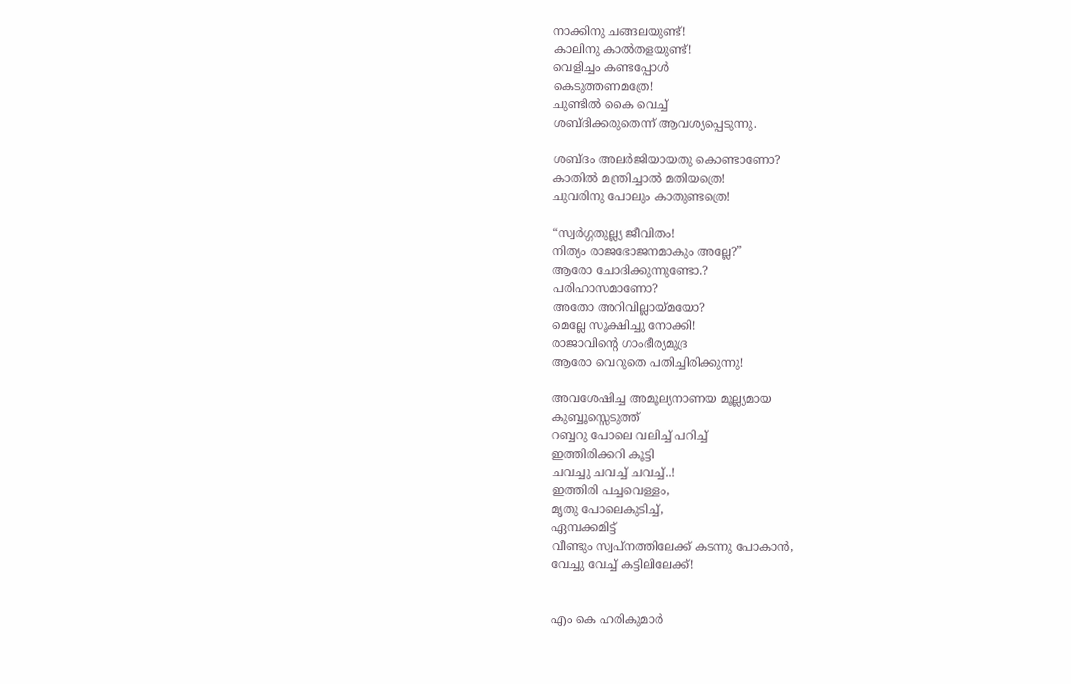നാക്കിനു ചങ്ങലയുണ്ട്!
കാലിനു കാൽതളയുണ്ട്!
വെളിച്ചം കണ്ടപ്പോൾ
കെടുത്തണമത്രേ!
ചുണ്ടിൽ കൈ വെച്ച്
ശബ്ദിക്കരുതെന്ന് ആവശ്യപ്പെടുന്നു.

ശബ്ദം അലർജിയായതു കൊണ്ടാണോ?
കാതിൽ മന്ത്രിച്ചാൽ മതിയത്രെ!
ചുവരിനു പോലും കാതുണ്ടത്രെ!

“സ്വർഗ്ഗതുല്ല്യ ജീവിതം!
നിത്യം രാജഭോജനമാകും അല്ലേ?”
ആരോ ചോദിക്കുന്നുണ്ടോ.?
പരിഹാസമാണോ?
അതോ അറിവില്ലായ്മയോ?
മെല്ലേ സൂക്ഷിച്ചു നോക്കി!
രാജാവിന്റെ ഗാംഭീര്യമുദ്ര
ആരോ വെറുതെ പതിച്ചിരിക്കുന്നു!

അവശേഷിച്ച അമൂല്യനാണയ മൂല്ല്യമായ
കുബ്ബൂസ്സെടുത്ത്
റബ്ബറു പോലെ വലിച്ച് പറിച്ച്
ഇത്തിരിക്കറി കൂട്ടി
ചവച്ചു ചവച്ച് ചവച്ച്..!
ഇത്തിരി പച്ചവെള്ളം,
മൃതു പോലെകുടിച്ച്,
ഏമ്പക്കമിട്ട്
വീണ്ടും സ്വപ്നത്തിലേക്ക് കടന്നു പോകാൻ,
വേച്ചു വേച്ച് കട്ടിലിലേക്ക്!


എം കെ ഹരികുമാർ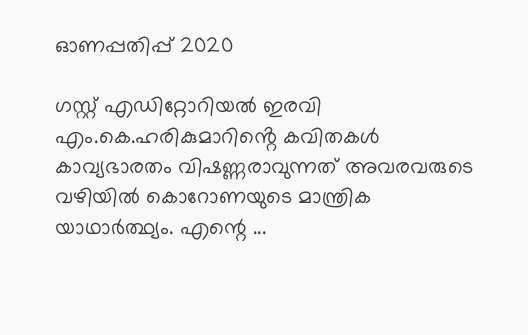ഓണപ്പതിപ്പ്‌ 2020

ഗസ്റ്റ് എഡിറ്റോറിയൽ ഇരവി       എം.കെ.ഹരികുമാറിൻ്റെ കവിതകൾ കാവ്യഭാരതം വിഷണ്ണരാവുന്നത് അവരവരുടെ വഴിയിൽ കൊറോണയുടെ മാന്ത്രിക യാഥാർത്ഥ്യം. എന്റെ ...